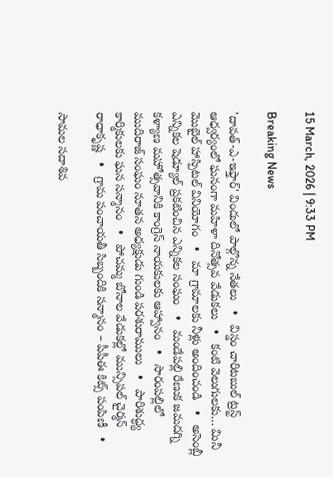15 March, 2026 | 9:33 PM

Breaking News

'దావత్-ఎ-ఇఫ్తార్' విందులో పాల్గొన్న నేతలు   •   విస్డం చారిటబుల్ ట్రస్ట్ ఆధ్వర్యంలో ఘనంగా మహిళా దినోత్సవ వేడుకలు   •   కంటి వెలుగులకు… మినీ మొబైల్ హాస్పిటల్ వినియోగం   •   మా గ్రామాలకు నీళ్లు అందించండి   •   అసెంబ్లీ ఎన్నికల షెడ్యూల్ ప్రకటించిన ఎన్నికల సంఘం   •   మండేపల్లి రేణుక జమదగ్ని కళ్యాణ మహోత్సవానికి కాంగ్రెస్ నాయకులకు ఆహ్వానం   •   సారంపల్లిలో ముదిరాజ్ సంఘం నూతన అధ్యక్షుడు గుండి పరశురాములు   •   పారిశుద్ధ్య కార్మికులకు ఘన సన్మానం   •   పోచమ్మ బోనాల వేడుకల్లో మున్సిపల్ చైర్మన్ రాధాకృష్ణ   •   గ్రామ పంచాయతీ సిబ్బందికి సన్మానం – పీపీఈ కిట్స్ పంపిణీ   •

సామల సదాశివ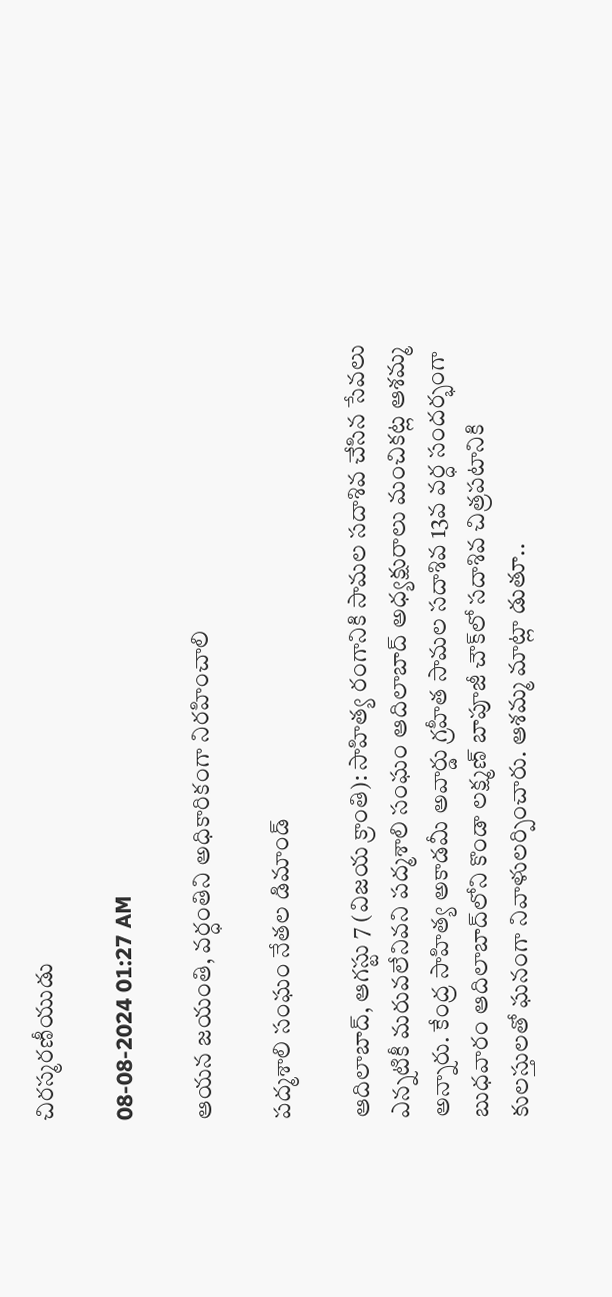చిరస్మరణీయుడు

08-08-2024 01:27 AM

ఆయన జయంతి, వర్ధంతిని అధికారికంగా నిరహించాలి

పద్మశాలి సంఘం నేతల డిమాండ్

ఆదిలాబాద్, ఆగస్టు 7 (విజయ క్రాంతి): సాహిత్య రంగానికి సామల సదాశివ చేసిన సేవలు ఎన్నటికీ మరువలేనివని పద్మశాలి సంఘం ఆదిలాబాద్ అధ్యక్షురాలు మంచికట్ల ఆశమ్మ అన్నారు. కేంద్ర సాహిత్య అకాడమీ అవార్డు గ్రహీత సామల సదాశివ 13వ వర్ధ సందర్భంగా బుధవారం ఆదిలాబాద్‌లోని కొండా లక్ష్మణ్ బాపూజీ చౌక్‌లో సదాశివ చిత్రపటానికి కులస్తులతో ఘనంగా నివాళులర్పించారు. ఆశమ్మ మాట్లా డుతూ..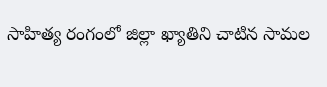సాహిత్య రంగంలో జిల్లా ఖ్యాతిని చాటిన సామల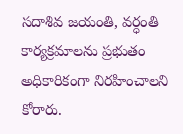సదాశివ జయంతి, వర్ధంతి కార్యక్రమాలను ప్రభుతం అధికారికంగా నిరహించాలని కోరారు.